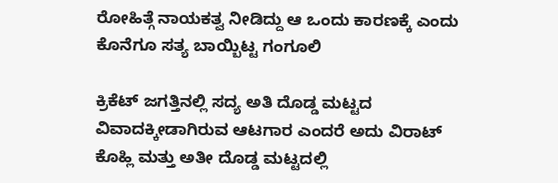ರೋಹಿತ್ಗೆ ನಾಯಕತ್ವ ನೀಡಿದ್ದು ಆ ಒಂದು ಕಾರಣಕ್ಕೆ ಎಂದು ಕೊನೆಗೂ ಸತ್ಯ ಬಾಯ್ಬಿಟ್ಟ ಗಂಗೂಲಿ

ಕ್ರಿಕೆಟ್ ಜಗತ್ತಿನಲ್ಲಿ ಸದ್ಯ ಅತಿ ದೊಡ್ಡ ಮಟ್ಟದ ವಿವಾದಕ್ಕೀಡಾಗಿರುವ ಆಟಗಾರ ಎಂದರೆ ಅದು ವಿರಾಟ್ ಕೊಹ್ಲಿ ಮತ್ತು ಅತೀ ದೊಡ್ಡ ಮಟ್ಟದಲ್ಲಿ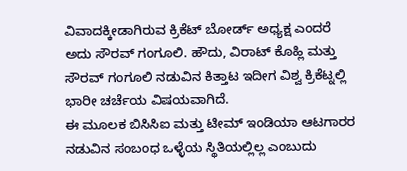ವಿವಾದಕ್ಕೀಡಾಗಿರುವ ಕ್ರಿಕೆಟ್ ಬೋರ್ಡ್ ಅಧ್ಯಕ್ಷ ಎಂದರೆ ಅದು ಸೌರವ್ ಗಂಗೂಲಿ. ಹೌದು, ವಿರಾಟ್ ಕೊಹ್ಲಿ ಮತ್ತು ಸೌರವ್ ಗಂಗೂಲಿ ನಡುವಿನ ಕಿತ್ತಾಟ ಇದೀಗ ವಿಶ್ವ ಕ್ರಿಕೆಟ್ನಲ್ಲಿ ಭಾರೀ ಚರ್ಚೆಯ ವಿಷಯವಾಗಿದೆ.
ಈ ಮೂಲಕ ಬಿಸಿಸಿಐ ಮತ್ತು ಟೀಮ್ ಇಂಡಿಯಾ ಆಟಗಾರರ ನಡುವಿನ ಸಂಬಂಧ ಒಳ್ಳೆಯ ಸ್ಥಿತಿಯಲ್ಲಿಲ್ಲ ಎಂಬುದು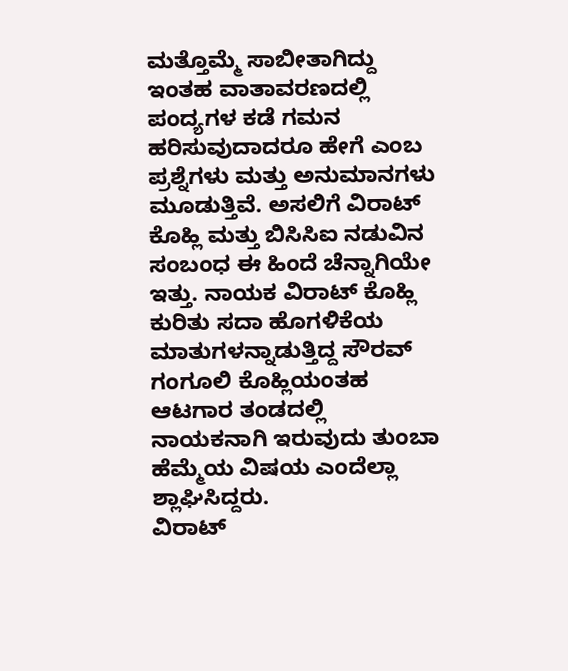ಮತ್ತೊಮ್ಮೆ ಸಾಬೀತಾಗಿದ್ದು ಇಂತಹ ವಾತಾವರಣದಲ್ಲಿ ಪಂದ್ಯಗಳ ಕಡೆ ಗಮನ ಹರಿಸುವುದಾದರೂ ಹೇಗೆ ಎಂಬ ಪ್ರಶ್ನೆಗಳು ಮತ್ತು ಅನುಮಾನಗಳು ಮೂಡುತ್ತಿವೆ. ಅಸಲಿಗೆ ವಿರಾಟ್ ಕೊಹ್ಲಿ ಮತ್ತು ಬಿಸಿಸಿಐ ನಡುವಿನ ಸಂಬಂಧ ಈ ಹಿಂದೆ ಚೆನ್ನಾಗಿಯೇ ಇತ್ತು. ನಾಯಕ ವಿರಾಟ್ ಕೊಹ್ಲಿ ಕುರಿತು ಸದಾ ಹೊಗಳಿಕೆಯ ಮಾತುಗಳನ್ನಾಡುತ್ತಿದ್ದ ಸೌರವ್ ಗಂಗೂಲಿ ಕೊಹ್ಲಿಯಂತಹ ಆಟಗಾರ ತಂಡದಲ್ಲಿ ನಾಯಕನಾಗಿ ಇರುವುದು ತುಂಬಾ ಹೆಮ್ಮೆಯ ವಿಷಯ ಎಂದೆಲ್ಲಾ ಶ್ಲಾಘಿಸಿದ್ದರು.
ವಿರಾಟ್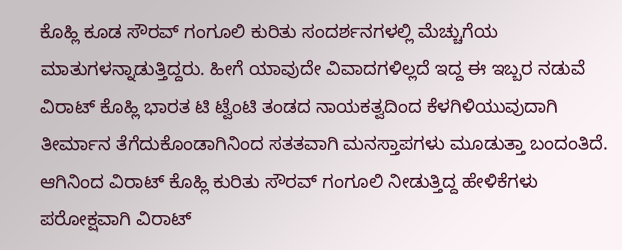ಕೊಹ್ಲಿ ಕೂಡ ಸೌರವ್ ಗಂಗೂಲಿ ಕುರಿತು ಸಂದರ್ಶನಗಳಲ್ಲಿ ಮೆಚ್ಚುಗೆಯ ಮಾತುಗಳನ್ನಾಡುತ್ತಿದ್ದರು. ಹೀಗೆ ಯಾವುದೇ ವಿವಾದಗಳಿಲ್ಲದೆ ಇದ್ದ ಈ ಇಬ್ಬರ ನಡುವೆ ವಿರಾಟ್ ಕೊಹ್ಲಿ ಭಾರತ ಟಿ ಟ್ವೆಂಟಿ ತಂಡದ ನಾಯಕತ್ವದಿಂದ ಕೆಳಗಿಳಿಯುವುದಾಗಿ ತೀರ್ಮಾನ ತೆಗೆದುಕೊಂಡಾಗಿನಿಂದ ಸತತವಾಗಿ ಮನಸ್ತಾಪಗಳು ಮೂಡುತ್ತಾ ಬಂದಂತಿದೆ. ಆಗಿನಿಂದ ವಿರಾಟ್ ಕೊಹ್ಲಿ ಕುರಿತು ಸೌರವ್ ಗಂಗೂಲಿ ನೀಡುತ್ತಿದ್ದ ಹೇಳಿಕೆಗಳು ಪರೋಕ್ಷವಾಗಿ ವಿರಾಟ್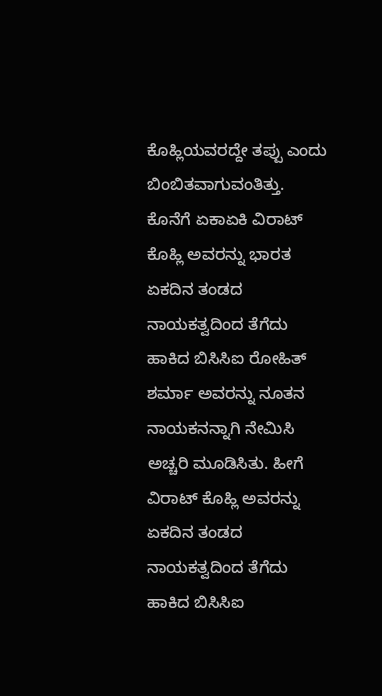ಕೊಹ್ಲಿಯವರದ್ದೇ ತಪ್ಪು ಎಂದು ಬಿಂಬಿತವಾಗುವಂತಿತ್ತು.
ಕೊನೆಗೆ ಏಕಾಏಕಿ ವಿರಾಟ್ ಕೊಹ್ಲಿ ಅವರನ್ನು ಭಾರತ ಏಕದಿನ ತಂಡದ ನಾಯಕತ್ವದಿಂದ ತೆಗೆದು ಹಾಕಿದ ಬಿಸಿಸಿಐ ರೋಹಿತ್ ಶರ್ಮಾ ಅವರನ್ನು ನೂತನ ನಾಯಕನನ್ನಾಗಿ ನೇಮಿಸಿ ಅಚ್ಚರಿ ಮೂಡಿಸಿತು. ಹೀಗೆ ವಿರಾಟ್ ಕೊಹ್ಲಿ ಅವರನ್ನು ಏಕದಿನ ತಂಡದ ನಾಯಕತ್ವದಿಂದ ತೆಗೆದು ಹಾಕಿದ ಬಿಸಿಸಿಐ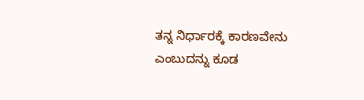ತನ್ನ ನಿರ್ಧಾರಕ್ಕೆ ಕಾರಣವೇನು ಎಂಬುದನ್ನು ಕೂಡ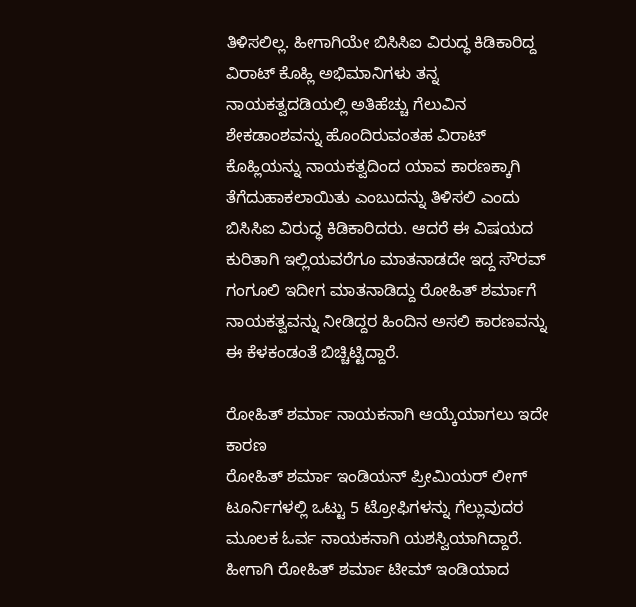ತಿಳಿಸಲಿಲ್ಲ. ಹೀಗಾಗಿಯೇ ಬಿಸಿಸಿಐ ವಿರುದ್ಧ ಕಿಡಿಕಾರಿದ್ದ ವಿರಾಟ್ ಕೊಹ್ಲಿ ಅಭಿಮಾನಿಗಳು ತನ್ನ ನಾಯಕತ್ವದಡಿಯಲ್ಲಿ ಅತಿಹೆಚ್ಚು ಗೆಲುವಿನ ಶೇಕಡಾಂಶವನ್ನು ಹೊಂದಿರುವಂತಹ ವಿರಾಟ್ ಕೊಹ್ಲಿಯನ್ನು ನಾಯಕತ್ವದಿಂದ ಯಾವ ಕಾರಣಕ್ಕಾಗಿ ತೆಗೆದುಹಾಕಲಾಯಿತು ಎಂಬುದನ್ನು ತಿಳಿಸಲಿ ಎಂದು ಬಿಸಿಸಿಐ ವಿರುದ್ಧ ಕಿಡಿಕಾರಿದರು. ಆದರೆ ಈ ವಿಷಯದ ಕುರಿತಾಗಿ ಇಲ್ಲಿಯವರೆಗೂ ಮಾತನಾಡದೇ ಇದ್ದ ಸೌರವ್ ಗಂಗೂಲಿ ಇದೀಗ ಮಾತನಾಡಿದ್ದು ರೋಹಿತ್ ಶರ್ಮಾಗೆ ನಾಯಕತ್ವವನ್ನು ನೀಡಿದ್ದರ ಹಿಂದಿನ ಅಸಲಿ ಕಾರಣವನ್ನು ಈ ಕೆಳಕಂಡಂತೆ ಬಿಚ್ಚಿಟ್ಟಿದ್ದಾರೆ.

ರೋಹಿತ್ ಶರ್ಮಾ ನಾಯಕನಾಗಿ ಆಯ್ಕೆಯಾಗಲು ಇದೇ ಕಾರಣ
ರೋಹಿತ್ ಶರ್ಮಾ ಇಂಡಿಯನ್ ಪ್ರೀಮಿಯರ್ ಲೀಗ್ ಟೂರ್ನಿಗಳಲ್ಲಿ ಒಟ್ಟು 5 ಟ್ರೋಫಿಗಳನ್ನು ಗೆಲ್ಲುವುದರ ಮೂಲಕ ಓರ್ವ ನಾಯಕನಾಗಿ ಯಶಸ್ವಿಯಾಗಿದ್ದಾರೆ. ಹೀಗಾಗಿ ರೋಹಿತ್ ಶರ್ಮಾ ಟೀಮ್ ಇಂಡಿಯಾದ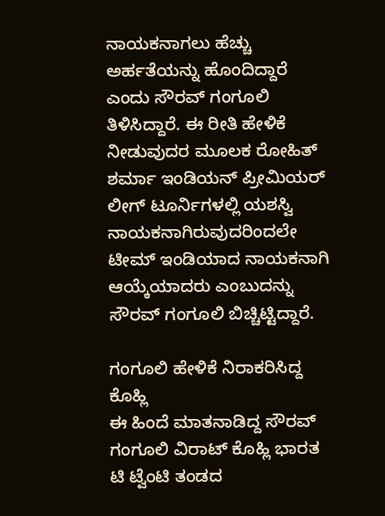ನಾಯಕನಾಗಲು ಹೆಚ್ಚು ಅರ್ಹತೆಯನ್ನು ಹೊಂದಿದ್ದಾರೆ ಎಂದು ಸೌರವ್ ಗಂಗೂಲಿ ತಿಳಿಸಿದ್ದಾರೆ. ಈ ರೀತಿ ಹೇಳಿಕೆ ನೀಡುವುದರ ಮೂಲಕ ರೋಹಿತ್ ಶರ್ಮಾ ಇಂಡಿಯನ್ ಪ್ರೀಮಿಯರ್ ಲೀಗ್ ಟೂರ್ನಿಗಳಲ್ಲಿ ಯಶಸ್ವಿ ನಾಯಕನಾಗಿರುವುದರಿಂದಲೇ ಟೀಮ್ ಇಂಡಿಯಾದ ನಾಯಕನಾಗಿ ಆಯ್ಕೆಯಾದರು ಎಂಬುದನ್ನು ಸೌರವ್ ಗಂಗೂಲಿ ಬಿಚ್ಚಿಟ್ಟಿದ್ದಾರೆ.

ಗಂಗೂಲಿ ಹೇಳಿಕೆ ನಿರಾಕರಿಸಿದ್ದ ಕೊಹ್ಲಿ
ಈ ಹಿಂದೆ ಮಾತನಾಡಿದ್ದ ಸೌರವ್ ಗಂಗೂಲಿ ವಿರಾಟ್ ಕೊಹ್ಲಿ ಭಾರತ ಟಿ ಟ್ವೆಂಟಿ ತಂಡದ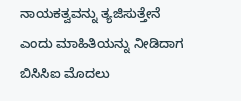ನಾಯಕತ್ವವನ್ನು ತ್ಯಜಿಸುತ್ತೇನೆ ಎಂದು ಮಾಹಿತಿಯನ್ನು ನೀಡಿದಾಗ ಬಿಸಿಸಿಐ ಮೊದಲು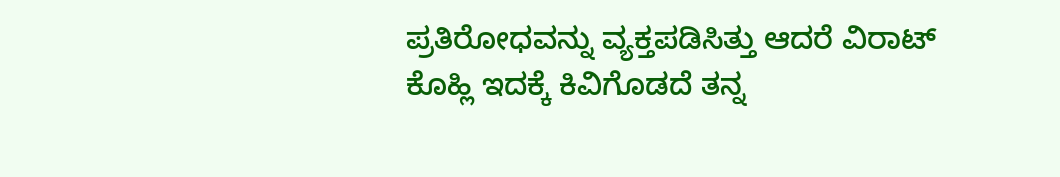ಪ್ರತಿರೋಧವನ್ನು ವ್ಯಕ್ತಪಡಿಸಿತ್ತು ಆದರೆ ವಿರಾಟ್ ಕೊಹ್ಲಿ ಇದಕ್ಕೆ ಕಿವಿಗೊಡದೆ ತನ್ನ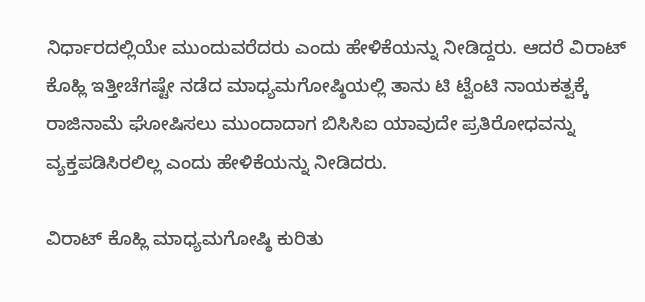ನಿರ್ಧಾರದಲ್ಲಿಯೇ ಮುಂದುವರೆದರು ಎಂದು ಹೇಳಿಕೆಯನ್ನು ನೀಡಿದ್ದರು. ಆದರೆ ವಿರಾಟ್ ಕೊಹ್ಲಿ ಇತ್ತೀಚೆಗಷ್ಟೇ ನಡೆದ ಮಾಧ್ಯಮಗೋಷ್ಠಿಯಲ್ಲಿ ತಾನು ಟಿ ಟ್ವೆಂಟಿ ನಾಯಕತ್ವಕ್ಕೆ ರಾಜಿನಾಮೆ ಘೋಷಿಸಲು ಮುಂದಾದಾಗ ಬಿಸಿಸಿಐ ಯಾವುದೇ ಪ್ರತಿರೋಧವನ್ನು ವ್ಯಕ್ತಪಡಿಸಿರಲಿಲ್ಲ ಎಂದು ಹೇಳಿಕೆಯನ್ನು ನೀಡಿದರು.

ವಿರಾಟ್ ಕೊಹ್ಲಿ ಮಾಧ್ಯಮಗೋಷ್ಠಿ ಕುರಿತು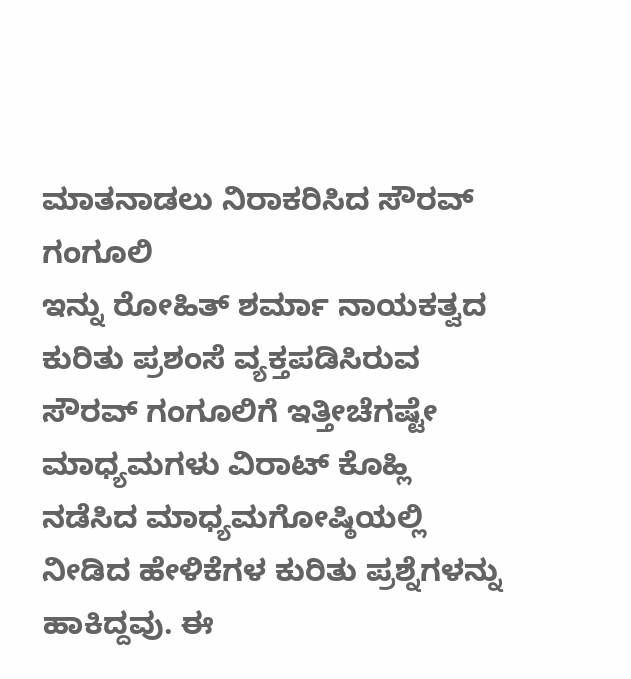ಮಾತನಾಡಲು ನಿರಾಕರಿಸಿದ ಸೌರವ್ ಗಂಗೂಲಿ
ಇನ್ನು ರೋಹಿತ್ ಶರ್ಮಾ ನಾಯಕತ್ವದ ಕುರಿತು ಪ್ರಶಂಸೆ ವ್ಯಕ್ತಪಡಿಸಿರುವ ಸೌರವ್ ಗಂಗೂಲಿಗೆ ಇತ್ತೀಚೆಗಷ್ಟೇ ಮಾಧ್ಯಮಗಳು ವಿರಾಟ್ ಕೊಹ್ಲಿ ನಡೆಸಿದ ಮಾಧ್ಯಮಗೋಷ್ಠಿಯಲ್ಲಿ ನೀಡಿದ ಹೇಳಿಕೆಗಳ ಕುರಿತು ಪ್ರಶ್ನೆಗಳನ್ನು ಹಾಕಿದ್ದವು. ಈ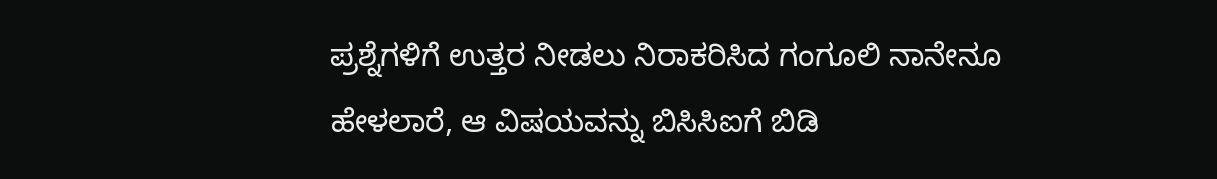ಪ್ರಶ್ನೆಗಳಿಗೆ ಉತ್ತರ ನೀಡಲು ನಿರಾಕರಿಸಿದ ಗಂಗೂಲಿ ನಾನೇನೂ ಹೇಳಲಾರೆ, ಆ ವಿಷಯವನ್ನು ಬಿಸಿಸಿಐಗೆ ಬಿಡಿ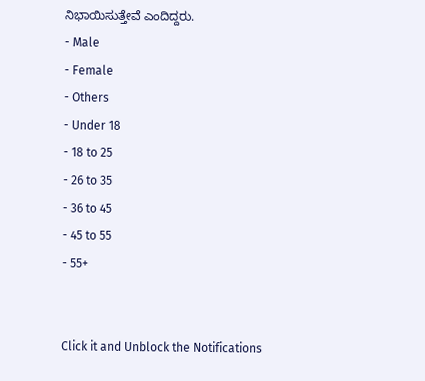ನಿಭಾಯಿಸುತ್ತೇವೆ ಎಂದಿದ್ದರು.
- Male
- Female
- Others
- Under 18
- 18 to 25
- 26 to 35
- 36 to 45
- 45 to 55
- 55+


Click it and Unblock the Notifications